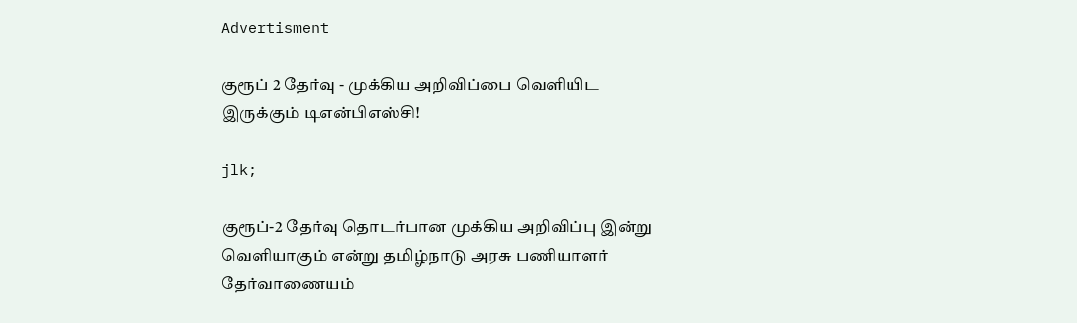Advertisment

குரூப் 2 தேர்வு - முக்கிய அறிவிப்பை வெளியிட இருக்கும் டிஎன்பிஎஸ்சி!

jlk;

குரூப்-2 தேர்வு தொடர்பான முக்கிய அறிவிப்பு இன்று வெளியாகும் என்று தமிழ்நாடு அரசு பணியாளர் தேர்வாணையம்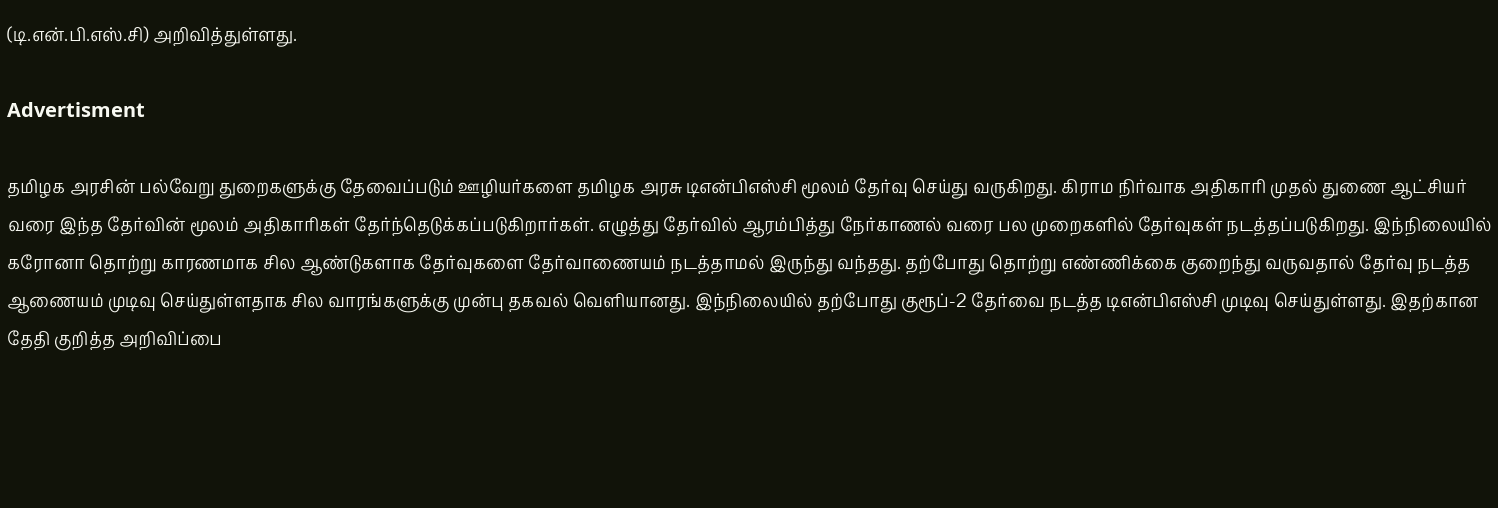(டி.என்.பி.எஸ்.சி) அறிவித்துள்ளது.

Advertisment

தமிழக அரசின் பல்வேறு துறைகளுக்கு தேவைப்படும் ஊழியர்களை தமிழக அரசு டிஎன்பிஎஸ்சி மூலம் தேர்வு செய்து வருகிறது. கிராம நிர்வாக அதிகாரி முதல் துணை ஆட்சியர் வரை இந்த தேர்வின் மூலம் அதிகாரிகள் தேர்ந்தெடுக்கப்படுகிறார்கள். எழுத்து தேர்வில் ஆரம்பித்து நேர்காணல் வரை பல முறைகளில் தேர்வுகள் நடத்தப்படுகிறது. இந்நிலையில் கரோனா தொற்று காரணமாக சில ஆண்டுகளாக தேர்வுகளை தேர்வாணையம் நடத்தாமல் இருந்து வந்தது. தற்போது தொற்று எண்ணிக்கை குறைந்து வருவதால் தேர்வு நடத்த ஆணையம் முடிவு செய்துள்ளதாக சில வாரங்களுக்கு முன்பு தகவல் வெளியானது. இந்நிலையில் தற்போது குரூப்-2 தேர்வை நடத்த டிஎன்பிஎஸ்சி முடிவு செய்துள்ளது. இதற்கான தேதி குறித்த அறிவிப்பை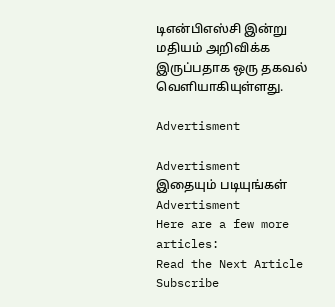டிஎன்பிஎஸ்சி இன்று மதியம் அறிவிக்க இருப்பதாக ஒரு தகவல் வெளியாகியுள்ளது.

Advertisment

Advertisment
இதையும் படியுங்கள்
Advertisment
Here are a few more articles:
Read the Next Article
Subscribe